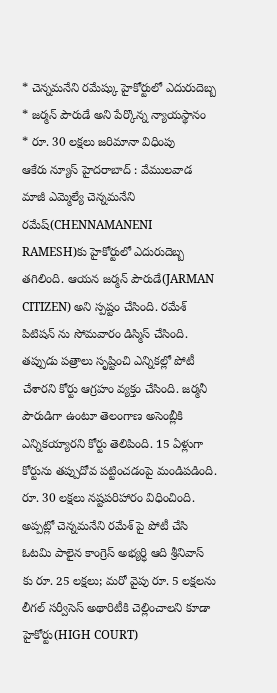* చెన్నమనేని రమేష్కు హైకోర్టులో ఎదురుదెబ్బ
* జర్మన్ పౌరుడే అని పేర్కొన్న న్యాయస్థానం
* రూ. 30 లక్షలు జరిమానా విధింపు
ఆకేరు న్యూస్ హైదరాబాద్ : వేములవాడ మాజీ ఎమ్మెల్యే చెన్నమనేని రమేష్(CHENNAMANENI RAMESH)కు హైకోర్టులో ఎదురుదెబ్బ తగిలింది. ఆయన జర్మన్ పౌరుడే(JARMAN CITIZEN) అని స్పష్టం చేసింది. రమేశ్ పిటిషన్ ను సోమవారం డిస్మిస్ చేసింది. తప్పుడు పత్రాలు సృష్టించి ఎన్నికల్లో పోటీ చేశారని కోర్టు ఆగ్రహం వ్యక్తం చేసింది. జర్మనీ పౌరుడిగా ఉంటూ తెలంగాణ అసెంబ్లీకి ఎన్నికయ్యారని కోర్టు తెలిపింది. 15 ఏళ్లుగా కోర్టును తప్పుదోవ పట్టించడంపై మండిపడింది. రూ. 30 లక్షలు నష్టపరిహారం విధించింది. అప్పట్లో చెన్నమనేని రమేశ్ పై పోటీ చేసి ఓటమి పాలైన కాంగ్రెస్ అభ్యర్ధి ఆది శ్రీనివాస్ కు రూ. 25 లక్షలు; మరో వైపు రూ. 5 లక్షలను లీగల్ సర్వీసెస్ అథారిటీకి చెల్లించాలని కూడా హైకోర్టు(HIGH COURT)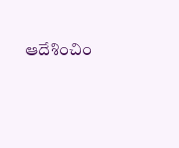ఆదేశించిం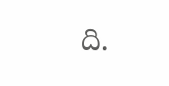ది.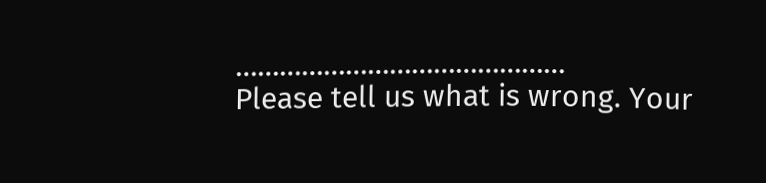………………………………………
Please tell us what is wrong. Your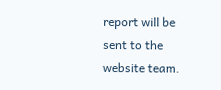report will be sent to the website team.